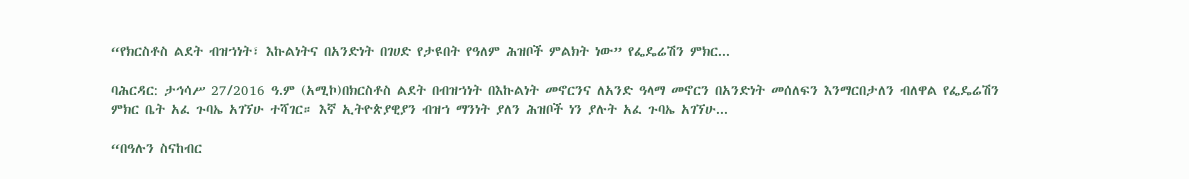“የክርስቶስ ልደት ብዝኀነት፣ እኩልነትና በአንድነት በገሀድ የታዩበት የዓለም ሕዝቦች ምልክት ነው” የፌዴሬሽን ምክር...

ባሕርዳር: ታኅሳሥ 27/2016 ዓ.ም (አሚኮ)በክርስቶስ ልደት በብዝኀነት በእኩልነት መኖርንና ለአንድ ዓላማ መኖርን በአንድነት መሰለፍን እንማርበታለን ብለዋል የፌዴሬሽን ምክር ቤት አፈ ጉባኤ አገኘሁ ተሻገር። እኛ ኢትዮጵያዊያን ብዝኀ ማንነት ያለን ሕዝቦች ነን ያሉት አፈ ጉባኤ አገኘሁ...

“በዓሉን ስናከብር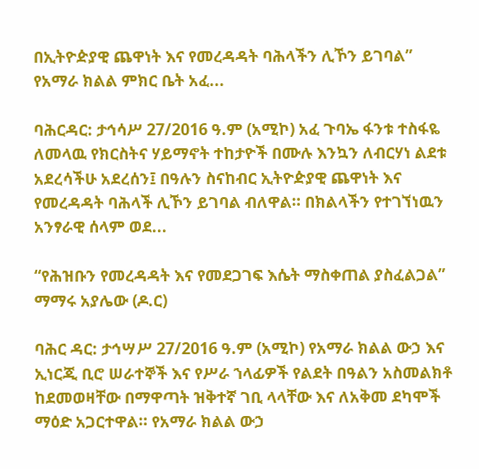በኢትዮዽያዊ ጨዋነት እና የመረዳዳት ባሕላችን ሊኾን ይገባል” የአማራ ክልል ምክር ቤት አፈ...

ባሕርዳር: ታኅሳሥ 27/2016 ዓ.ም (አሚኮ) አፈ ጉባኤ ፋንቱ ተስፋዬ ለመላዉ የክርስትና ሃይማኖት ተከታዮች በሙሉ እንኳን ለብርሃነ ልደቱ አደረሳችሁ አደረሰን፤ በዓሉን ስናከብር ኢትዮዽያዊ ጨዋነት እና የመረዳዳት ባሕላች ሊኾን ይገባል ብለዋል። በክልላችን የተገኘነዉን አንፃራዊ ሰላም ወደ...

“የሕዝቡን የመረዳዳት እና የመደጋገፍ እሴት ማስቀጠል ያስፈልጋል” ማማሩ አያሌው (ዶ.ር)

ባሕር ዳር: ታኅሣሥ 27/2016 ዓ.ም (አሚኮ) የአማራ ክልል ውኃ እና ኢነርጂ ቢሮ ሠራተኞች እና የሥራ ኀላፊዎች የልደት በዓልን አስመልክቶ ከደመወዛቸው በማዋጣት ዝቅተኛ ገቢ ላላቸው እና ለአቅመ ደካሞች ማዕድ አጋርተዋል። የአማራ ክልል ውኃ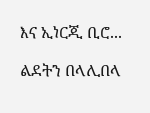እና ኢነርጂ ቢሮ...

ልደትን በላሊበላ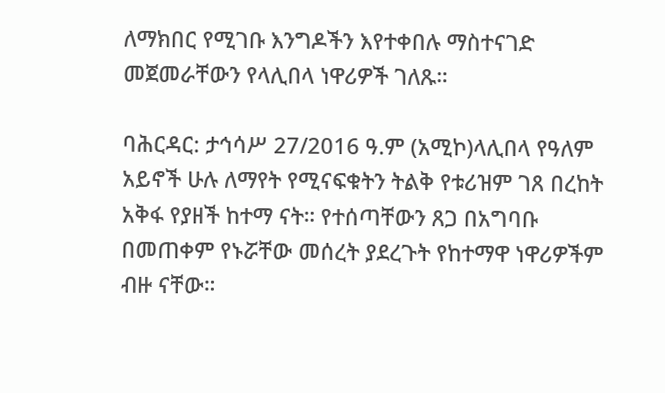ለማክበር የሚገቡ እንግዶችን እየተቀበሉ ማስተናገድ መጀመራቸውን የላሊበላ ነዋሪዎች ገለጹ።

ባሕርዳር: ታኅሳሥ 27/2016 ዓ.ም (አሚኮ)ላሊበላ የዓለም አይኖች ሁሉ ለማየት የሚናፍቁትን ትልቅ የቱሪዝም ገጸ በረከት አቅፋ የያዘች ከተማ ናት። የተሰጣቸውን ጸጋ በአግባቡ በመጠቀም የኑሯቸው መሰረት ያደረጉት የከተማዋ ነዋሪዎችም ብዙ ናቸው።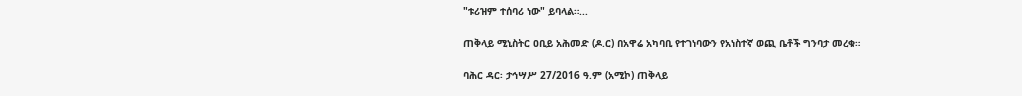"ቱሪዝም ተሰባሪ ነው" ይባላል።...

ጠቅላይ ሚኒስትር ዐቢይ አሕመድ (ዶ.ር) በአዋሬ አካባቢ የተገነባውን የአነስተኛ ወጪ ቤቶች ግንባታ መረቁ።

ባሕር ዳር፡ ታኅሣሥ 27/2016 ዓ.ም (አሚኮ) ጠቅላይ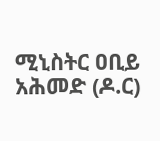ሚኒስትር ዐቢይ አሕመድ (ዶ.ር)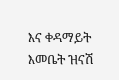እና ቀዳማይት እመቤት ዝናሽ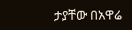ታያቸው በአዋሬ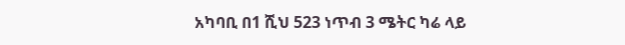አካባቢ በ1 ሺህ 523 ነጥብ 3 ሜትር ካሬ ላይ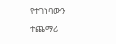የተገነባውን ተጨማሪ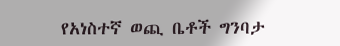የአነስተኛ ወጪ ቤቶች ግንባታ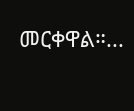መርቀዋል።...